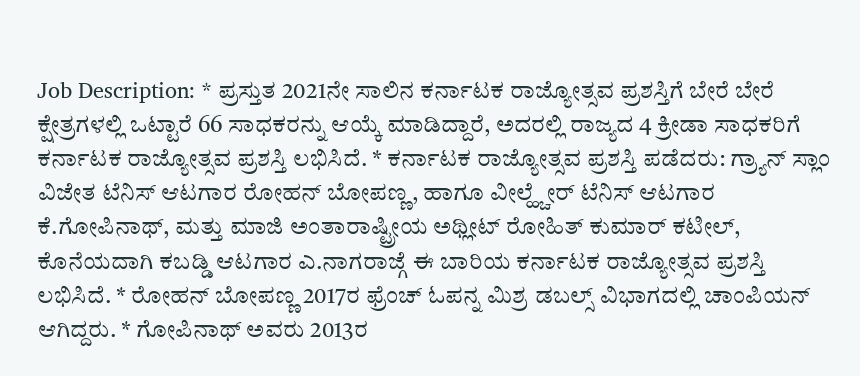Job Description: * ಪ್ರಸ್ತುತ 2021ನೇ ಸಾಲಿನ ಕರ್ನಾಟಕ ರಾಜ್ಯೋತ್ಸವ ಪ್ರಶಸ್ತಿಗೆ ಬೇರೆ ಬೇರೆ ಕ್ಷೇತ್ರಗಳಲ್ಲಿ ಒಟ್ಟಾರೆ 66 ಸಾಧಕರನ್ನು ಆಯ್ಕೆ ಮಾಡಿದ್ದಾರೆ, ಅದರಲ್ಲಿ ರಾಜ್ಯದ 4 ಕ್ರೀಡಾ ಸಾಧಕರಿಗೆ ಕರ್ನಾಟಕ ರಾಜ್ಯೋತ್ಸವ ಪ್ರಶಸ್ತಿ ಲಭಿಸಿದೆ. * ಕರ್ನಾಟಕ ರಾಜ್ಯೋತ್ಸವ ಪ್ರಶಸ್ತಿ ಪಡೆದರು: ಗ್ರ್ಯಾನ್ ಸ್ಲಾಂ ವಿಜೇತ ಟೆನಿಸ್ ಆಟಗಾರ ರೋಹನ್ ಬೋಪಣ್ಣ, ಹಾಗೂ ವೀಲ್ಹ್ಚೇರ್ ಟೆನಿಸ್ ಆಟಗಾರ ಕೆ.ಗೋಪಿನಾಥ್, ಮತ್ತು ಮಾಜಿ ಅಂತಾರಾಷ್ಟ್ರೀಯ ಅಥ್ಲೀಟ್ ರೋಹಿತ್ ಕುಮಾರ್ ಕಟೀಲ್, ಕೊನೆಯದಾಗಿ ಕಬಡ್ಡಿ ಆಟಗಾರ ಎ.ನಾಗರಾಜ್ಗೆ ಈ ಬಾರಿಯ ಕರ್ನಾಟಕ ರಾಜ್ಯೋತ್ಸವ ಪ್ರಶಸ್ತಿ ಲಭಿಸಿದೆ. * ರೋಹನ್ ಬೋಪಣ್ಣ 2017ರ ಫ್ರೆಂಚ್ ಓಪನ್ನ ಮಿಶ್ರ ಡಬಲ್ಸ್ ವಿಭಾಗದಲ್ಲಿ ಚಾಂಪಿಯನ್ ಆಗಿದ್ದರು. * ಗೋಪಿನಾಥ್ ಅವರು 2013ರ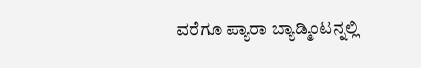ವರೆಗೂ ಪ್ಯಾರಾ ಬ್ಯಾಡ್ಮಿಂಟನ್ನಲ್ಲಿ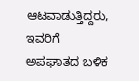ಆಟವಾಡುತ್ತಿದ್ದರು, ಇವರಿಗೆ ಅಪಘಾತದ ಬಳಿಕ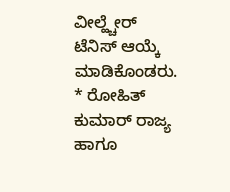ವೀಲ್ಹ್ಚೇರ್ ಟೆನಿಸ್ ಆಯ್ಕೆ ಮಾಡಿಕೊಂಡರು. * ರೋಹಿತ್ ಕುಮಾರ್ ರಾಜ್ಯ ಹಾಗೂ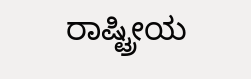ರಾಷ್ಟ್ರೀಯ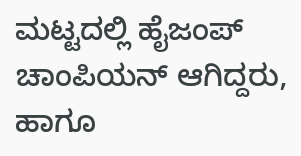ಮಟ್ಟದಲ್ಲಿ ಹೈಜಂಪ್ ಚಾಂಪಿಯನ್ ಆಗಿದ್ದರು, ಹಾಗೂ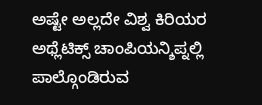ಅಷ್ಟೇ ಅಲ್ಲದೇ ವಿಶ್ವ ಕಿರಿಯರ ಅಥ್ಲೆಟಿಕ್ಸ್ ಚಾಂಪಿಯನ್ಶಿಪ್ನಲ್ಲಿ ಪಾಲ್ಗೊಂಡಿರುವ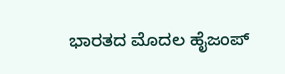ಭಾರತದ ಮೊದಲ ಹೈಜಂಪ್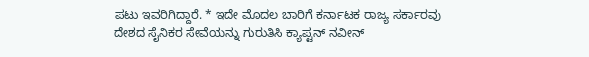ಪಟು ಇವರಿಗಿದ್ದಾರೆ. * ಇದೇ ಮೊದಲ ಬಾರಿಗೆ ಕರ್ನಾಟಕ ರಾಜ್ಯ ಸರ್ಕಾರವು ದೇಶದ ಸೈನಿಕರ ಸೇವೆಯನ್ನು ಗುರುತಿಸಿ ಕ್ಯಾಪ್ಟನ್ ನವೀನ್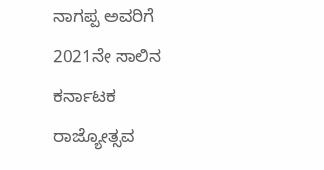ನಾಗಪ್ಪ ಅವರಿಗೆ 2021ನೇ ಸಾಲಿನ ಕರ್ನಾಟಕ ರಾಜ್ಯೋತ್ಸವ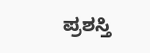ಪ್ರಶಸ್ತಿ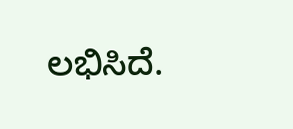ಲಭಿಸಿದೆ.